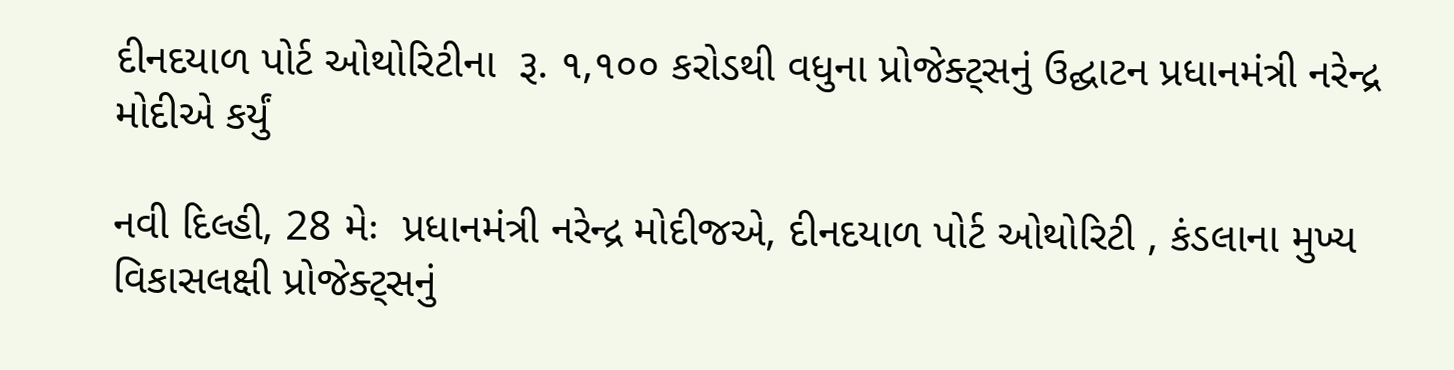દીનદયાળ પોર્ટ ઓથોરિટીના  રૂ. ૧,૧૦૦ કરોડથી વધુના પ્રોજેક્ટ્સનું ઉદ્ઘાટન પ્રધાનમંત્રી નરેન્દ્ર મોદીએ કર્યું

નવી દિલ્હી, 28 મેઃ  પ્રધાનમંત્રી નરેન્દ્ર મોદીજએ, દીનદયાળ પોર્ટ ઓથોરિટી , કંડલાના મુખ્ય વિકાસલક્ષી પ્રોજેક્ટ્સનું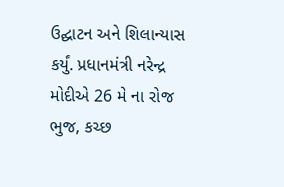ઉદ્ઘાટન અને શિલાન્યાસ કર્યું. પ્રધાનમંત્રી નરેન્દ્ર મોદીએ 26 મે ના રોજ ભુજ, કચ્છ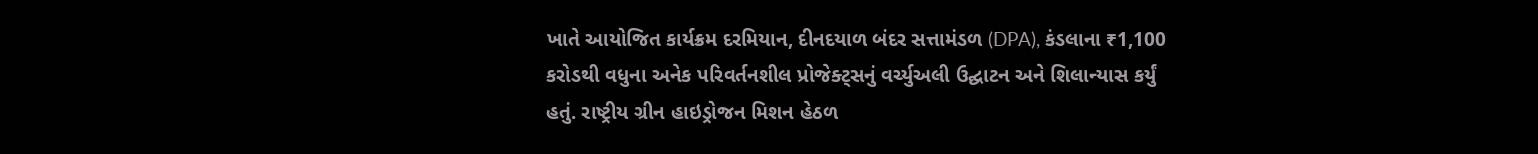ખાતે આયોજિત કાર્યક્રમ દરમિયાન, દીનદયાળ બંદર સત્તામંડળ (DPA), કંડલાના ₹1,100 કરોડથી વધુના અનેક પરિવર્તનશીલ પ્રોજેક્ટ્સનું વર્ચ્યુઅલી ઉદ્ઘાટન અને શિલાન્યાસ કર્યું હતું. રાષ્ટ્રીય ગ્રીન હાઇડ્રોજન મિશન હેઠળ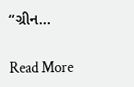“ગ્રીન…

Read More